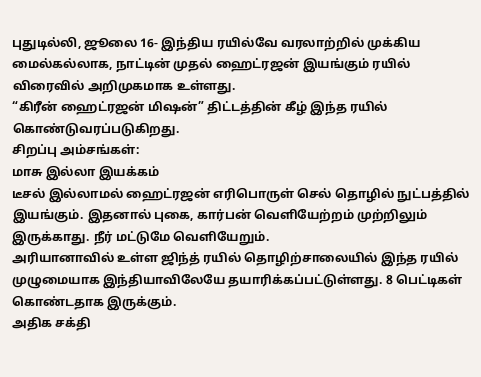புதுடில்லி, ஜூலை 16- இந்திய ரயில்வே வரலாற்றில் முக்கிய மைல்கல்லாக, நாட்டின் முதல் ஹைட்ரஜன் இயங்கும் ரயில் விரைவில் அறிமுகமாக உள்ளது.
“கிரீன் ஹைட்ரஜன் மிஷன்” திட்டத்தின் கீழ் இந்த ரயில் கொண்டுவரப்படுகிறது.
சிறப்பு அம்சங்கள்:
மாசு இல்லா இயக்கம்
டீசல் இல்லாமல் ஹைட்ரஜன் எரிபொருள் செல் தொழில் நுட்பத்தில் இயங்கும். இதனால் புகை, கார்பன் வெளியேற்றம் முற்றிலும் இருக்காது. நீர் மட்டுமே வெளியேறும்.
அரியானாவில் உள்ள ஜிந்த் ரயில் தொழிற்சாலையில் இந்த ரயில் முழுமையாக இந்தியாவிலேயே தயாரிக்கப்பட்டுள்ளது. 8 பெட்டிகள் கொண்டதாக இருக்கும்.
அதிக சக்தி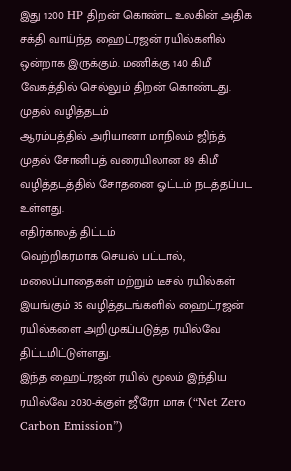இது 1200 HP திறன் கொண்ட உலகின் அதிக சக்தி வாய்ந்த ஹைட்ரஜன் ரயில்களில் ஒன்றாக இருக்கும். மணிக்கு 140 கிமீ வேகத்தில் செல்லும் திறன் கொண்டது.
முதல் வழித்தடம்
ஆரம்பத்தில் அரியானா மாநிலம் ஜிந்த் முதல் சோனிபத் வரையிலான 89 கிமீ வழித்தடத்தில் சோதனை ஓட்டம் நடத்தப்பட உள்ளது.
எதிர்காலத் திட்டம்
வெற்றிகரமாக செயல் பட்டால், மலைப்பாதைகள் மற்றும் டீசல் ரயில்கள் இயங்கும் 35 வழித்தடங்களில் ஹைட்ரஜன் ரயில்களை அறிமுகப்படுத்த ரயில்வே திட்டமிட்டுள்ளது.
இந்த ஹைட்ரஜன் ரயில் மூலம் இந்திய ரயில்வே 2030-க்குள் ஜீரோ மாசு (“Net Zero Carbon Emission”)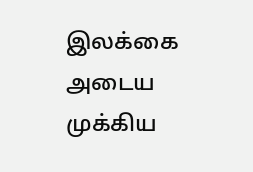இலக்கை அடைய முக்கிய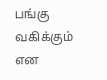பங்கு வகிக்கும் என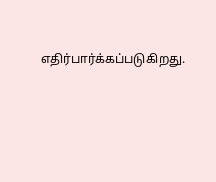எதிர்பார்க்கப்படுகிறது.